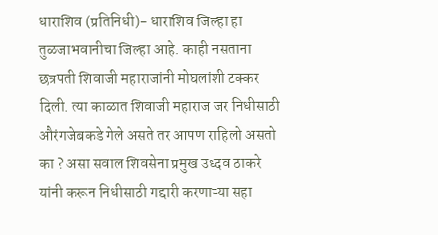धाराशिव (प्रतिनिधी)- धाराशिव जिल्हा हा तुळजाभवानीचा जिल्हा आहे. काही नसताना छत्रपती शिवाजी महाराजांनी मोघलांशी टक्कर दिली. त्या काळात शिवाजी महाराज जर निधीसाठी औरंगजेबकडे गेले असते तर आपण राहिलो असतो का ? असा सवाल शिवसेना प्रमुख उध्दव ठाकरे यांनी करून निधीसाठी गद्दारी करणाऱ्या सहा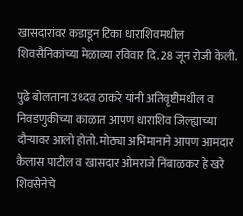खासदारांवर कडाडून टिका धाराशिवमधील शिवसैनिकांच्या मेळाव्या रविवार दि. 28 जून रोजी केली.

पुढे बोलताना उध्दव ठाकरे यांनी अतिवृष्टीमधील व निवडणुकीच्या काळात आपण धाराशिव जिल्ह्याच्या दौऱ्यावर आलो होतो. मोठ्या अभिमानाने आपण आमदार कैलास पाटील व खासदार ओमराजे निंबाळकर हे खरे शिवसेनेचे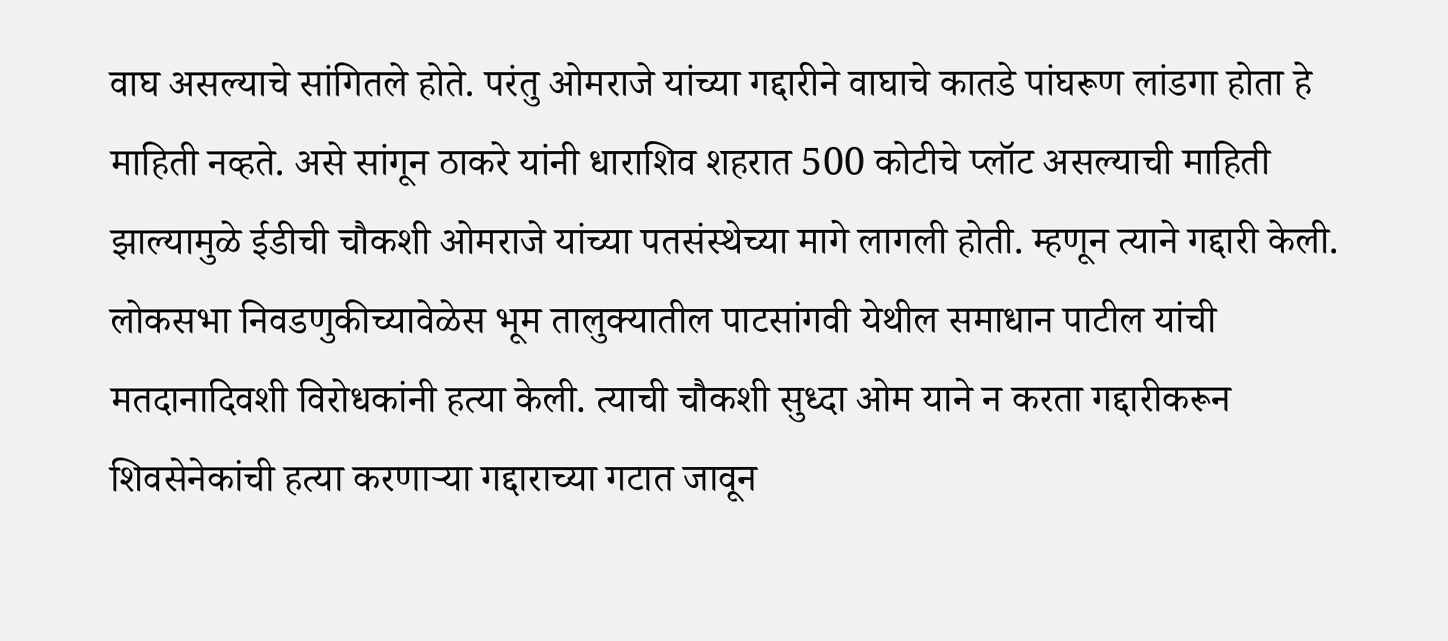वाघ असल्याचे सांगितले होते. परंतु ओमराजे यांच्या गद्दारीने वाघाचे कातडे पांघरूण लांडगा होता हे माहिती नव्हते. असे सांगून ठाकरे यांनी धाराशिव शहरात 500 कोटीचे प्लॉट असल्याची माहिती झाल्यामुळे ईडीची चौकशी ओमराजे यांच्या पतसंस्थेच्या मागे लागली होती. म्हणून त्याने गद्दारी केली. लोकसभा निवडणुकीच्यावेळेस भूम तालुक्यातील पाटसांगवी येथील समाधान पाटील यांची मतदानादिवशी विरोधकांनी हत्या केली. त्याची चौकशी सुध्दा ओम याने न करता गद्दारीकरून शिवसेनेकांची हत्या करणाऱ्या गद्दाराच्या गटात जावून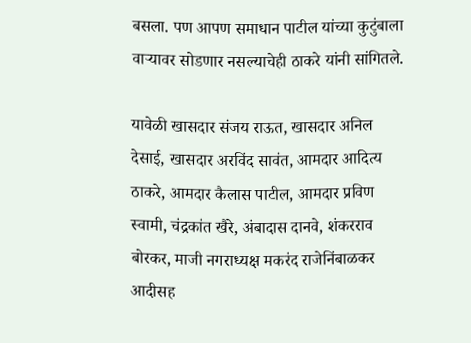बसला. पण आपण समाधान पाटील यांच्या कुटुंबाला वाऱ्यावर सोडणार नसल्याचेही ठाकरे यांनी सांगितले.

यावेळी खासदार संजय राऊत, खासदार अनिल देसाई, खासदार अरविंद सावंत, आमदार आदित्य ठाकरे, आमदार कैलास पाटील, आमदार प्रविण स्वामी, चंद्रकांत खैरे, अंबादास दानवे, शंकरराव बोरकर, माजी नगराध्यक्ष मकरंद राजेनिंबाळकर आदीसह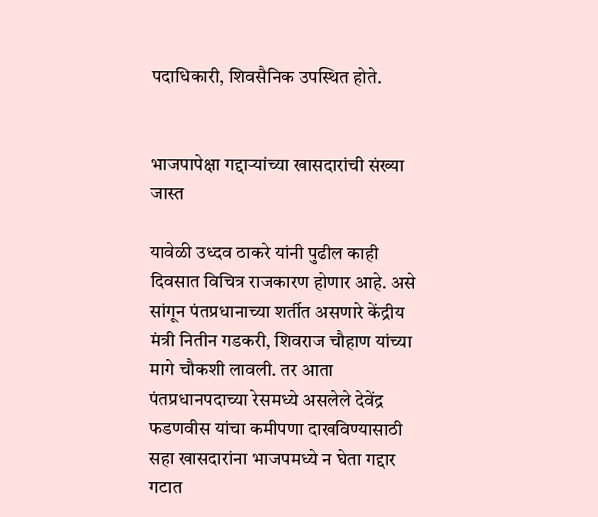पदाधिकारी, शिवसैनिक उपस्थित होते.


भाजपापेक्षा गद्दाऱ्यांच्या खासदारांची संख्या जास्त

यावेळी उध्दव ठाकरे यांनी पुढील काही दिवसात विचित्र राजकारण होणार आहे. असे सांगून पंतप्रधानाच्या शर्तीत असणारे केंद्रीय मंत्री नितीन गडकरी, शिवराज चौहाण यांच्या मागे चौकशी लावली. तर आता पंतप्रधानपदाच्या रेसमध्ये असलेले देवेंद्र फडणवीस यांचा कमीपणा दाखविण्यासाठी सहा खासदारांना भाजपमध्ये न घेता गद्दार गटात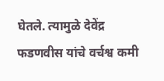घेतले. त्यामुळे देवेंद्र फडणवीस यांचे वर्चश्व कमी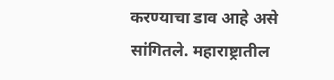करण्याचा डाव आहे असे सांगितले. महाराष्ट्रातील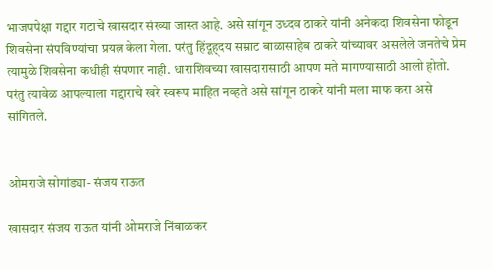भाजपपेक्षा गद्दार गटाचे खासदार संख्या जास्त आहे. असे सांगून उध्दव ठाकरे यांनी अनेकदा शिवसेना फोडून शिवसेना संपविण्यांचा प्रयत्न केला गेला. परंतु हिंदूह्दय सम्राट बाळासाहेब ठाकरे यांच्यावर असलेले जनतेचे प्रेम त्यामुळे शिवसेना कधीही संपणार नाही. धाराशिवच्या खासदारासाठी आपण मते मागण्यासाठी आलो होतो. परंतु त्यावेळ आपल्याला गद्दाराचे खरे स्वरूप माहित नव्हते असे सांगून ठाकरे यांनी मला माफ करा असे सांगितले.


ओमराजे सोगांड्या- संजय राऊत

खासदार संजय राऊत यांनी ओमराजे निंबाळकर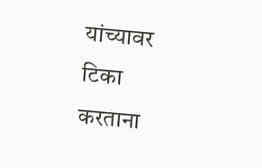यांच्यावर टिका करताना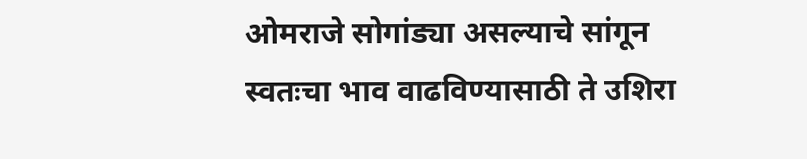ओमराजे सोगांड्या असल्याचे सांगून स्वतःचा भाव वाढविण्यासाठी ते उशिरा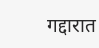गद्दारात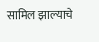सामिल झाल्याचे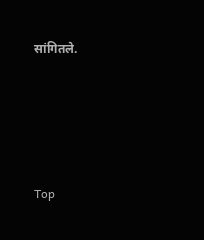सांगितले.





Top